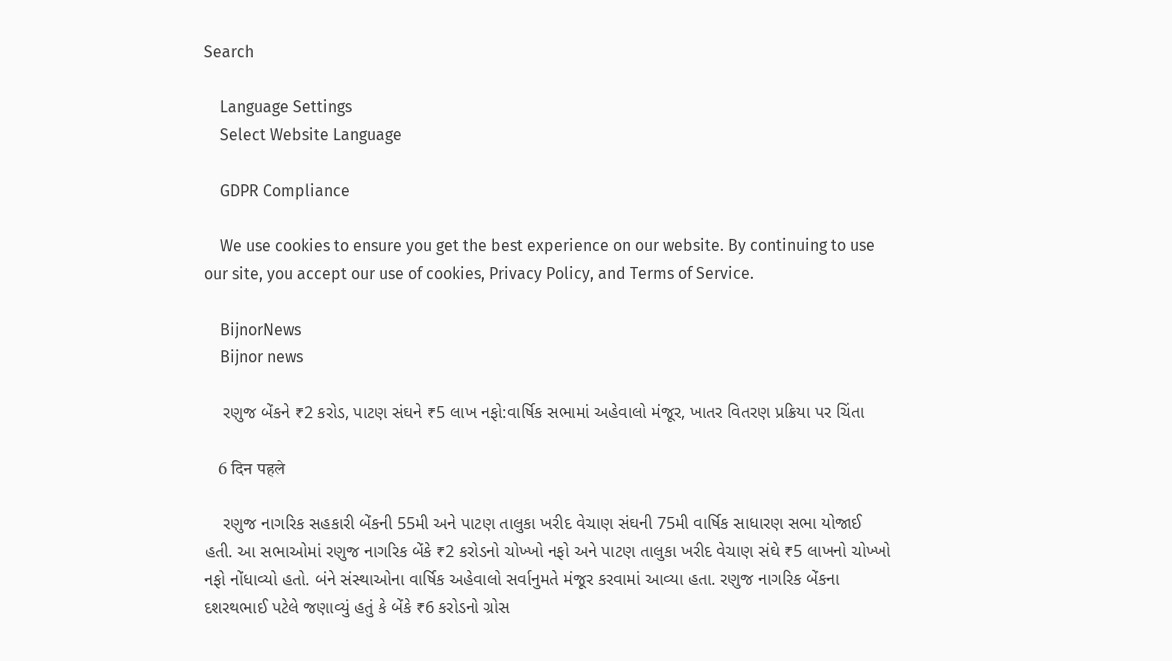Search

    Language Settings
    Select Website Language

    GDPR Compliance

    We use cookies to ensure you get the best experience on our website. By continuing to use our site, you accept our use of cookies, Privacy Policy, and Terms of Service.

    BijnorNews
    Bijnor news

    રણુજ બેંકને ₹2 કરોડ, પાટણ સંઘને ₹5 લાખ નફો:વાર્ષિક સભામાં અહેવાલો મંજૂર, ખાતર વિતરણ પ્રક્રિયા પર ચિંતા

    6 दिन पहले

    રણુજ નાગરિક સહકારી બેંકની 55મી અને પાટણ તાલુકા ખરીદ વેચાણ સંઘની 75મી વાર્ષિક સાધારણ સભા યોજાઈ હતી. આ સભાઓમાં રણુજ નાગરિક બેંકે ₹2 કરોડનો ચોખ્ખો નફો અને પાટણ તાલુકા ખરીદ વેચાણ સંઘે ₹5 લાખનો ચોખ્ખો નફો નોંધાવ્યો હતો. બંને સંસ્થાઓના વાર્ષિક અહેવાલો સર્વાનુમતે મંજૂર કરવામાં આવ્યા હતા. રણુજ નાગરિક બેંકના દશરથભાઈ પટેલે જણાવ્યું હતું કે બેંકે ₹6 કરોડનો ગ્રોસ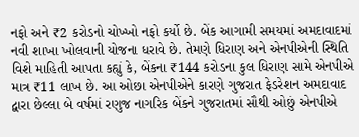નફો અને ₹2 કરોડનો ચોખ્ખો નફો કર્યો છે. બેંક આગામી સમયમાં અમદાવાદમાં નવી શાખા ખોલવાની યોજના ધરાવે છે. તેમણે ધિરાણ અને એનપીએની સ્થિતિ વિશે માહિતી આપતા કહ્યું કે, બેંકના ₹144 કરોડના કુલ ધિરાણ સામે એનપીએ માત્ર ₹11 લાખ છે. આ ઓછા એનપીએને કારણે ગુજરાત ફેડરેશન અમદાવાદ દ્વારા છેલ્લા બે વર્ષમાં રણુજ નાગરિક બેંકને ગુજરાતમાં સૌથી ઓછું એનપીએ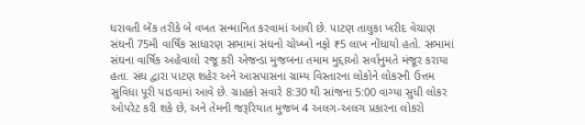ધરાવતી બેંક તરીકે બે વખત સન્માનિત કરવામાં આવી છે. પાટણ તાલુકા ખરીદ વેચાણ સંઘની 75મી વાર્ષિક સાધારણ સભામાં સંઘનો ચોખ્ખો નફો ₹5 લાખ નોંધાયો હતો. સભામાં સંઘના વાર્ષિક અહેવાલો રજૂ કરી એજન્ડા મુજબના તમામ મુદ્દાઓ સર્વાનુમતે મંજૂર કરાયા હતા. સંઘ દ્વારા પાટણ શહેર અને આસપાસના ગ્રામ્ય વિસ્તારના લોકોને લોકરની ઉત્તમ સુવિધા પૂરી પાડવામાં આવે છે. ગ્રાહકો સવારે 8:30 થી સાંજના 5:00 વાગ્યા સુધી લોકર ઓપરેટ કરી શકે છે, અને તેમની જરૂરિયાત મુજબ 4 અલગ-અલગ પ્રકારના લોકરો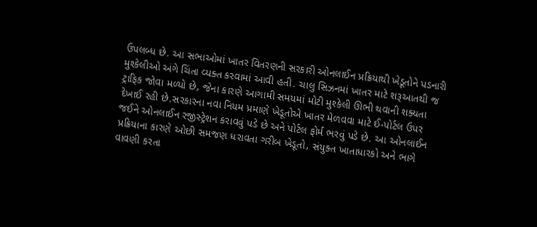ઉપલબ્ધ છે. આ સભાઓમાં ખાતર વિતરણની સરકારી ઓનલાઈન પ્રક્રિયાથી ખેડૂતોને પડનારી મુશ્કેલીઓ અંગે ચિંતા વ્યક્ત કરવામાં આવી હતી. ચાલુ સિઝનમાં ખાતર માટે શરૂઆતથી જ ટ્રાફિક જોવા મળ્યો છે, જેના કારણે આગામી સમયમાં મોટી મુશ્કેલી ઊભી થવાની શક્યતા દેખાઈ રહી છે.સરકારના નવા નિયમ પ્રમાણે ખેડૂતોએ ખાતર મેળવવા માટે ઈ-પોર્ટલ ઉપર જઈને ઓનલાઈન રજીસ્ટ્રેશન કરાવવું પડે છે અને પોર્ટલ ફોર્મ ભરવું પડે છે. આ ઓનલાઈન પ્રક્રિયાના કારણે ઓછી સમજણ ધરાવતા ગરીબ ખેડૂતો, સંયુક્ત ખાતાધારકો અને ભાગે વાવણી કરતા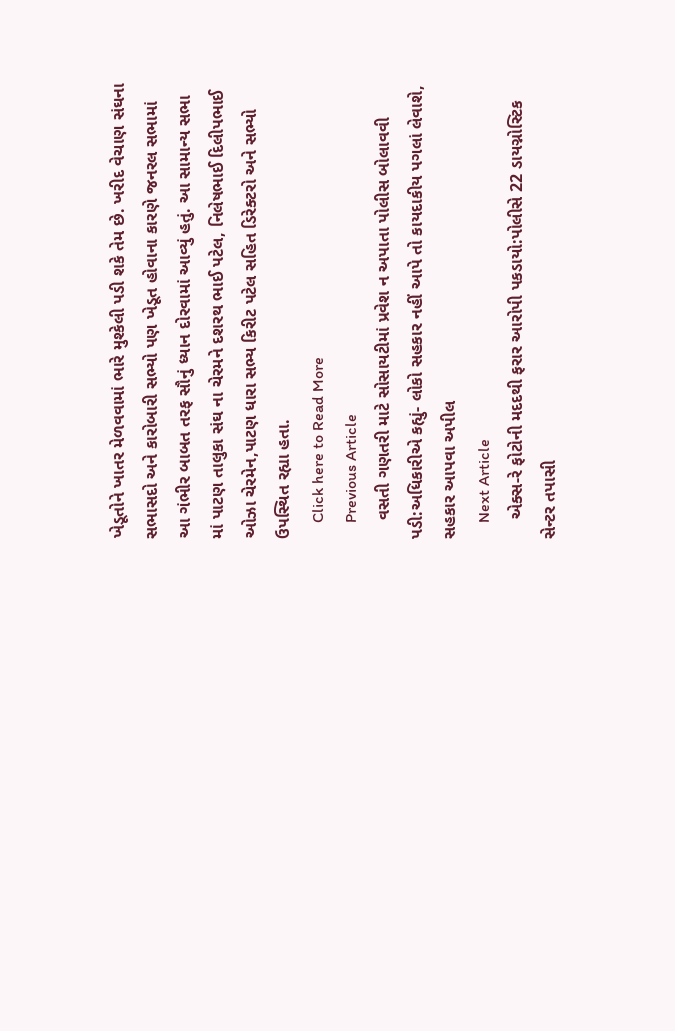ખેડૂતોને ખાતર મેળવવામાં ભારે મુશ્કેલી પડી શકે તેમ છે. ખરીદ વેચાણ સંઘના સભાસદો અને કારોબારી સભ્યો પણ ખેડૂત હોવાના કારણે જનરલ સભામાં આ ગંભીર બાબત તરફ સૌનું ધ્યાન દોરવામાં આવ્યું હતું. આ સામાન્ય સભા માં પાટણ તાલુકા સંઘ ના ચેરમને દશરથ ભાઈ પટેલ, નિલેષભાઈ દિલીપભાઈ ઓઝા ચેરમેન,પાટણ ધારા સભ્ય કિરીટ પટેલ સહિત ડિરેક્ટરો અને સભ્યો ઉપસ્થિત રહ્યા હતા.
    Click here to Read More
    Previous Article
    વસતી ગણતરી માટે સોસાયટીમાં પ્રવેશ ન અપાતા પોલીસ બોલાવવી પડી:અધિકારીએ કહ્યું- લોકો સહકાર નહીં આપે તો કાયદાકીય પગલાં લેવાશે, સહકાર આપવા અપીલ
    Next Article
    એક્સ-રે ફોટોની મદદથી ફરાર આરોપી પકડાયો:પોલીસે 22 ડાયગ્નોસ્ટિક સેન્ટર તપાસી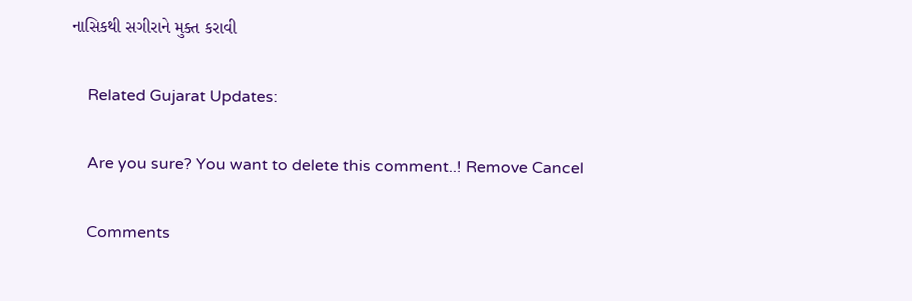નાસિકથી સગીરાને મુક્ત કરાવી

    Related Gujarat Updates:

    Are you sure? You want to delete this comment..! Remove Cancel

    Comments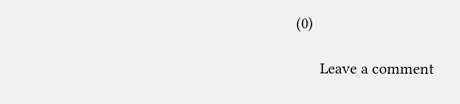(0)

      Leave a comment